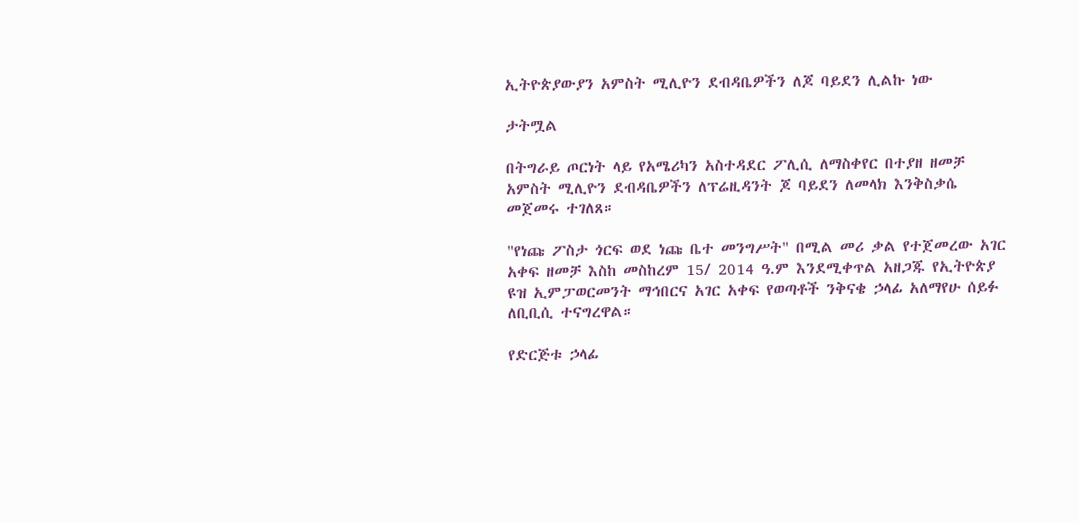ኢትዮጵያውያን አምስት ሚሊዮን ደብዳቤዎችን ለጆ ባይደን ሊልኩ ነው

ታትሟል

በትግራይ ጦርነት ላይ የአሜሪካን አስተዳደር ፖሊሲ ለማስቀየር በተያዘ ዘመቻ አምስት ሚሊዮን ደብዳቤዎችን ለፕሬዚዳንት ጆ ባይደን ለመላክ እንቅስቃሴ መጀመሩ ተገለጸ።

"የነጩ ፖስታ ጎርፍ ወደ ነጩ ቤተ መንግሥት" በሚል መሪ ቃል የተጀመረው አገር አቀፍ ዘመቻ እስከ መስከረም 15/ 2014 ዓ.ም እንደሚቀጥል አዘጋጁ የኢትዮጵያ ዩዝ ኢምፓወርመንት ማኅበርና አገር አቀፍ የወጣቶች ንቅናቄ ኃላፊ አለማየሁ ሰይፉ ለቢቢሲ ተናግረዋል።

የድርጅቱ ኃላፊ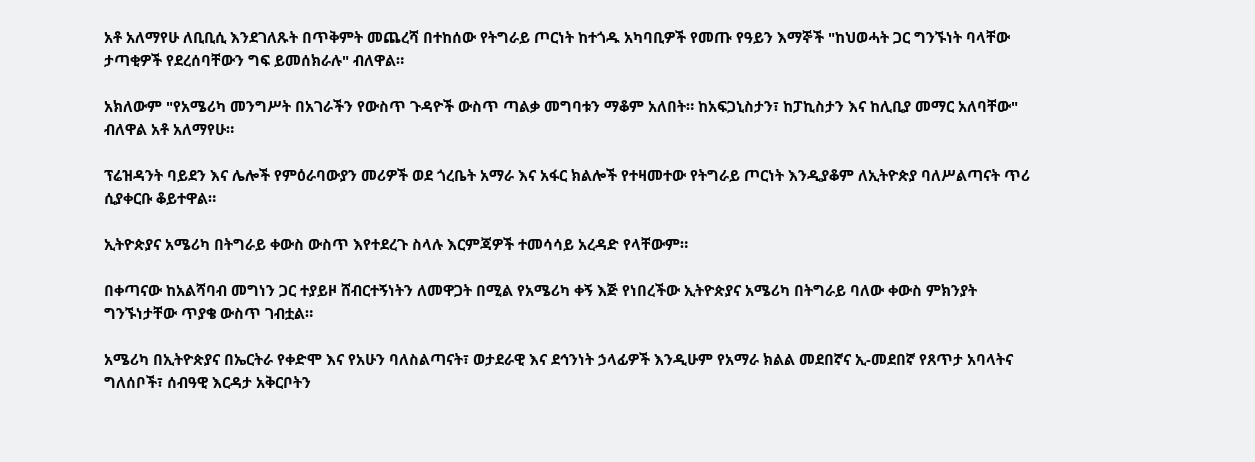አቶ አለማየሁ ለቢቢሲ እንደገለጹት በጥቅምት መጨረሻ በተከሰው የትግራይ ጦርነት ከተጎዱ አካባቢዎች የመጡ የዓይን እማኞች "ከህወሓት ጋር ግንኙነት ባላቸው ታጣቂዎች የደረሰባቸውን ግፍ ይመሰክራሉ" ብለዋል።

አክለውም "የአሜሪካ መንግሥት በአገራችን የውስጥ ጉዳዮች ውስጥ ጣልቃ መግባቱን ማቆም አለበት። ከአፍጋኒስታን፣ ከፓኪስታን እና ከሊቢያ መማር አለባቸው" ብለዋል አቶ አለማየሁ።

ፕሬዝዳንት ባይደን እና ሌሎች የምዕራባውያን መሪዎች ወደ ጎረቤት አማራ እና አፋር ክልሎች የተዛመተው የትግራይ ጦርነት እንዲያቆም ለኢትዮጵያ ባለሥልጣናት ጥሪ ሲያቀርቡ ቆይተዋል።

ኢትዮጵያና አሜሪካ በትግራይ ቀውስ ውስጥ እየተደረጉ ስላሉ እርምጃዎች ተመሳሳይ አረዳድ የላቸውም።

በቀጣናው ከአልሻባብ መግነን ጋር ተያይዞ ሸብርተኝነትን ለመዋጋት በሚል የአሜሪካ ቀኝ እጅ የነበረችው ኢትዮጵያና አሜሪካ በትግራይ ባለው ቀውስ ምክንያት ግንኙነታቸው ጥያቄ ውስጥ ገብቷል።

አሜሪካ በኢትዮጵያና በኤርትራ የቀድሞ እና የአሁን ባለስልጣናት፣ ወታደራዊ እና ደኅንነት ኃላፊዎች እንዲሁም የአማራ ክልል መደበኛና ኢ-መደበኛ የጸጥታ አባላትና ግለሰቦች፣ ሰብዓዊ እርዳታ አቅርቦትን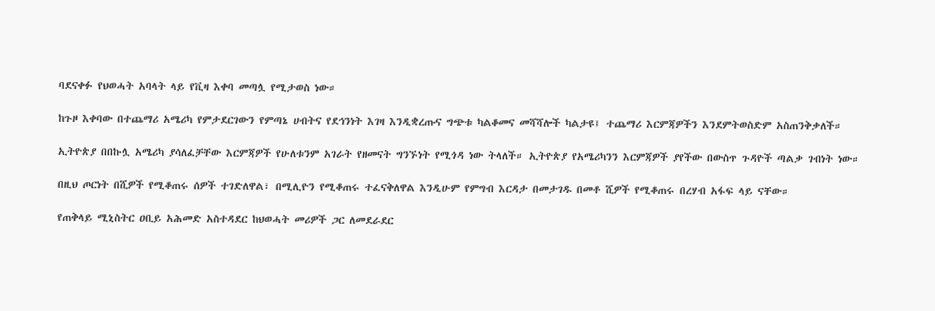ባደናቀፉ የህወሓት አባላት ላይ የቪዛ እቀባ መጣሏ የሚታወስ ነው።

ከጉዞ እቀባው በተጨማሪ አሜሪካ የምታደርገውን የምጣኔ ሀብትና የደኅንነት እገዛ እንዲቋረጡና ግጭቱ ካልቆመና መሻሻሎች ካልታዩ፤ ተጨማሪ እርምጃዎችን እንደምትወስድም አስጠንቅቃለች።

ኢትዮጵያ በበኩሏ አሜሪካ ያሳለፈቻቸው እርምጃዎች የሁለቱንም አገራት የዘመናት ግንኙነት የሚጎዳ ነው ትላለች። ኢትዮጵያ የአሜሪካንን እርምጃዎች ያየችው በውስጥ ጉዳዮች ጣልቃ ገብነት ነው።

በዚህ ጦርነት በሺዎች የሚቆጠሩ ሰዎች ተገድለዋል፣ በሚሊዮን የሚቆጠሩ ተፈናቅለዋል እንዲሁም የምግብ እርዳታ በመታገዱ በመቶ ሺዎች የሚቆጠሩ በረሃብ አፋፍ ላይ ናቸው።

የጠቅላይ ሚኒስትር ዐቢይ አሕመድ አስተዳደር ከህወሓት መሪዎች ጋር ለመደራደር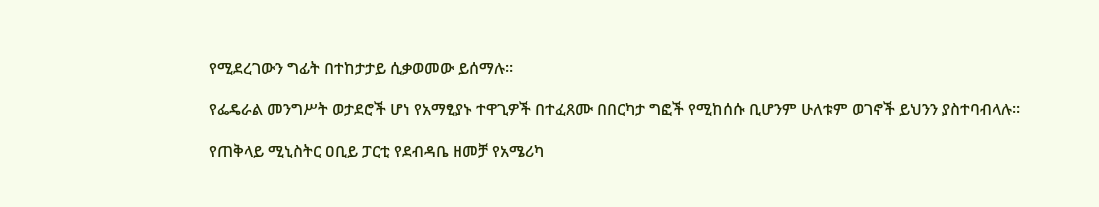የሚደረገውን ግፊት በተከታታይ ሲቃወመው ይሰማሉ።

የፌዴራል መንግሥት ወታደሮች ሆነ የአማፂያኑ ተዋጊዎች በተፈጸሙ በበርካታ ግፎች የሚከሰሱ ቢሆንም ሁለቱም ወገኖች ይህንን ያስተባብላሉ።

የጠቅላይ ሚኒስትር ዐቢይ ፓርቲ የደብዳቤ ዘመቻ የአሜሪካ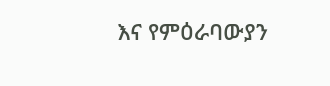እና የምዕራባውያን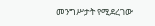መንግሥታት የሚደረገው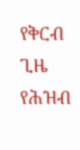የቅርብ ጊዜ የሕዝብ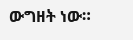ውግዘት ነው።